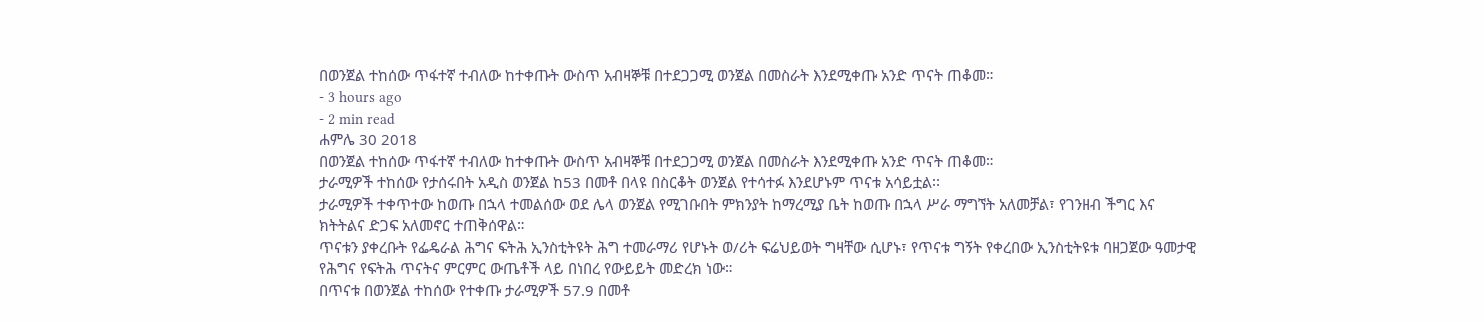በወንጀል ተከሰው ጥፋተኛ ተብለው ከተቀጡት ውስጥ አብዛኞቹ በተደጋጋሚ ወንጀል በመስራት እንደሚቀጡ አንድ ጥናት ጠቆመ።
- 3 hours ago
- 2 min read
ሐምሌ 30 2018
በወንጀል ተከሰው ጥፋተኛ ተብለው ከተቀጡት ውስጥ አብዛኞቹ በተደጋጋሚ ወንጀል በመስራት እንደሚቀጡ አንድ ጥናት ጠቆመ።
ታራሚዎች ተከሰው የታሰሩበት አዲስ ወንጀል ከ53 በመቶ በላዩ በስርቆት ወንጀል የተሳተፉ እንደሆኑም ጥናቱ አሳይቷል፡፡
ታራሚዎች ተቀጥተው ከወጡ በኋላ ተመልሰው ወደ ሌላ ወንጀል የሚገቡበት ምክንያት ከማረሚያ ቤት ከወጡ በኋላ ሥራ ማግኘት አለመቻል፣ የገንዘብ ችግር እና ክትትልና ድጋፍ አለመኖር ተጠቅሰዋል።
ጥናቱን ያቀረቡት የፌዴራል ሕግና ፍትሕ ኢንስቲትዩት ሕግ ተመራማሪ የሆኑት ወ/ሪት ፍሬህይወት ግዛቸው ሲሆኑ፣ የጥናቱ ግኝት የቀረበው ኢንስቲትዩቱ ባዘጋጀው ዓመታዊ የሕግና የፍትሕ ጥናትና ምርምር ውጤቶች ላይ በነበረ የውይይት መድረክ ነው።
በጥናቱ በወንጀል ተከሰው የተቀጡ ታራሚዎች 57.9 በመቶ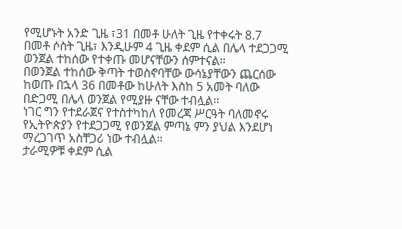የሚሆኑት አንድ ጊዜ ፣31 በመቶ ሁለት ጊዜ የተቀሩት 8.7 በመቶ ሶስት ጊዜ፣ እንዲሁም 4 ጊዜ ቀደም ሲል በሌላ ተደጋጋሚ ወንጀል ተከሰው የተቀጡ መሆናቸውን ሰምተናል።
በወንጀል ተከሰው ቅጣት ተወስኖባቸው ውሳኔያቸውን ጨርሰው ከወጡ በኋላ 36 በመቶው ከሁለት እስከ 5 አመት ባለው በድጋሚ በሌላ ወንጀል የሚያዙ ናቸው ተብሏል፡፡
ነገር ግን የተደራጀና የተስተካከለ የመረጃ ሥርዓት ባለመኖሩ የኢትዮጵያን የተደጋጋሚ የወንጀል ምጣኔ ምን ያህል እንደሆነ ማረጋገጥ አስቸጋሪ ነው ተብሏል።
ታራሚዎቹ ቀደም ሲል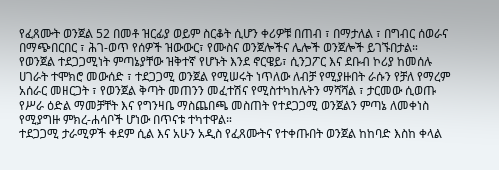የፈጸሙት ወንጀል 52 በመቶ ዝርፊያ ወይም ስርቆት ሲሆን ቀሪዎቹ በጠብ ፣ በማታለል ፣ በግብር ሰወራና በማጭበርበር ፣ ሕገ-ወጥ የሰዎች ዝውውር፣ የሙስና ወንጀሎችና ሌሎች ወንጀሎች ይገኙበታል።
የወንጀል ተደጋጋሚነት ምጣኔያቸው ዝቅተኛ የሆኑት እንደ ኖርዌይ፣ ሲንጋፖር እና ደቡብ ኮሪያ ከመሰሉ ሀገራት ተሞክሮ መውሰድ ፣ ተደጋጋሚ ወንጀል የሚሠሩት ነጥለው ለብቻ የሚያዙበት ራሱን የቻለ የማረም አሰራር መዘርጋት ፣ የወንጀል ቅጣት መጠንን መፈተሽና የሚስተካከሉትን ማሻሻል ፣ ታርመው ሲወጡ የሥራ ዕድል ማመቻቸት እና የግንዛቤ ማስጨበጫ መስጠት የተደጋጋሚ ወንጀልን ምጣኔ ለመቀነስ የሚያግዙ ምክረ-ሐሳቦች ሆነው በጥናቱ ተካተዋል።
ተደጋጋሚ ታራሚዎች ቀደም ሲል እና አሁን አዲስ የፈጸሙትና የተቀጡበት ወንጀል ከከባድ እስከ ቀላል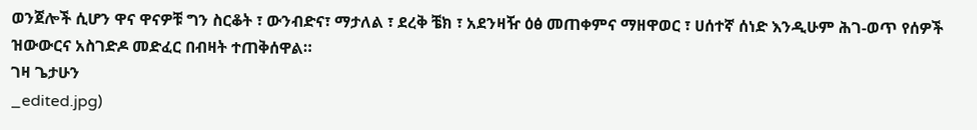ወንጀሎች ሲሆን ዋና ዋናዎቹ ግን ስርቆት ፣ ውንብድና፣ ማታለል ፣ ደረቅ ቼክ ፣ አደንዛዥ ዕፅ መጠቀምና ማዘዋወር ፣ ሀሰተኛ ሰነድ እንዲሁም ሕገ-ወጥ የሰዎች ዝውውርና አስገድዶ መድፈር በብዛት ተጠቅሰዋል።
ገዛ ጌታሁን
_edited.jpg)